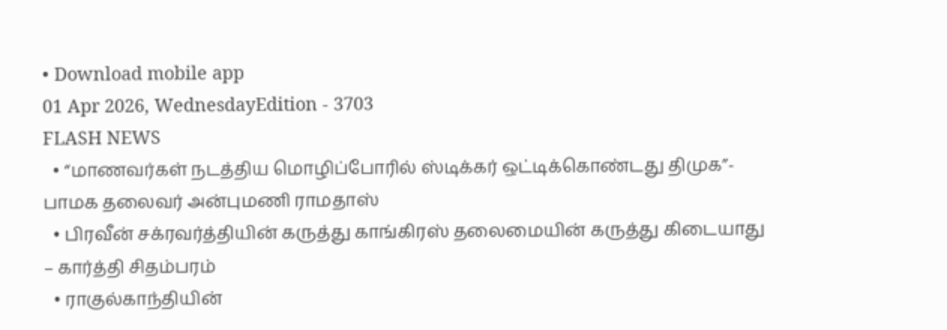• Download mobile app
01 Apr 2026, WednesdayEdition - 3703
FLASH NEWS
  • “மாணவர்கள் நடத்திய மொழிப்போரில் ஸ்டிக்கர் ஒட்டிக்கொண்டது திமுக”- பாமக தலைவர் அன்புமணி ராமதாஸ்
  • பிரவீன் சக்ரவர்த்தியின் கருத்து காங்கிரஸ் தலைமையின் கருத்து கிடையாது – கார்த்தி சிதம்பரம்
  • ராகுல்காந்தியின்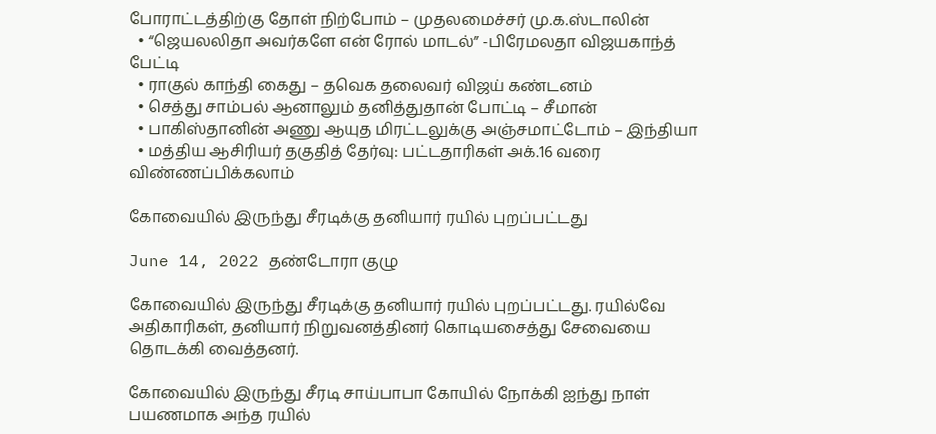போராட்டத்திற்கு தோள் நிற்போம் – முதலமைச்சர் மு.க.ஸ்டாலின்
  • “ஜெயலலிதா அவர்களே என் ரோல் மாடல்” -பிரேமலதா விஜயகாந்த் பேட்டி
  • ராகுல் காந்தி கைது – தவெக தலைவர் விஜய் கண்டனம்
  • செத்து சாம்பல் ஆனாலும் தனித்துதான் போட்டி – சீமான்
  • பாகிஸ்தானின் அணு ஆயுத மிரட்டலுக்கு அஞ்சமாட்டோம் – இந்தியா
  • மத்திய ஆசிரியர் தகுதித் தேர்வு: பட்டதாரிகள் அக்.16 வரை விண்ணப்பிக்கலாம்

கோவையில் இருந்து சீரடிக்கு தனியார் ரயில் புறப்பட்டது

June 14, 2022 தண்டோரா குழு

கோவையில் இருந்து சீரடிக்கு தனியார் ரயில் புறப்பட்டது. ரயில்வே அதிகாரிகள், தனியார் நிறுவனத்தினர் கொடியசைத்து சேவையை தொடக்கி வைத்தனர்.

கோவையில் இருந்து சீரடி சாய்பாபா கோயில் நோக்கி ஐந்து நாள் பயணமாக அந்த ரயில்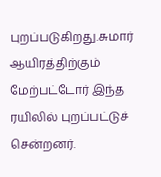புறப்படுகிறது.சுமார் ஆயிரத்திற்கும் மேற்பட்டோர் இந்த ரயிலில் புறப்பட்டுச் சென்றனர்.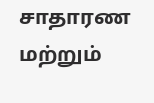சாதாரண மற்றும்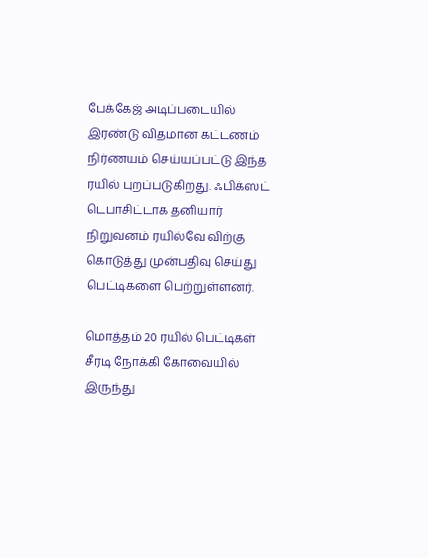பேக்கேஜ் அடிப்படையில் இரண்டு விதமான கட்டணம் நிர்ணயம் செய்யப்பட்டு இந்த ரயில் புறப்படுகிறது. ஃபிக்ஸட் டெபாசிட்டாக தனியார் நிறுவனம் ரயில்வே விற்கு கொடுத்து முன்பதிவு செய்து பெட்டிகளை பெற்றுள்ளனர்.

மொத்தம் 20 ரயில் பெட்டிகள் சீரடி நோக்கி கோவையில் இருந்து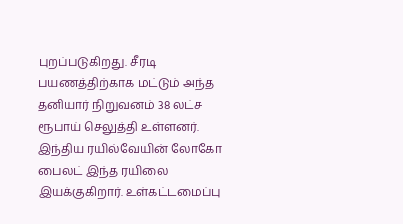புறப்படுகிறது. சீரடி பயணத்திற்காக மட்டும் அந்த தனியார் நிறுவனம் 38 லட்ச ரூபாய் செலுத்தி உள்ளனர்.
இந்திய ரயில்வேயின் லோகோ பைலட் இந்த ரயிலை இயக்குகிறார். உள்கட்டமைப்பு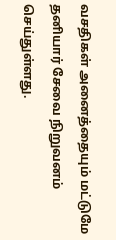வசதிகள் அனைத்தையும் மட்டுமே தனியார் சேவை நிறுவனம் செய்துள்ளது.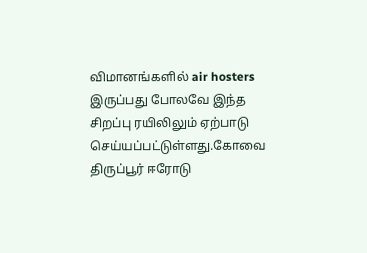விமானங்களில் air hosters இருப்பது போலவே இந்த சிறப்பு ரயிலிலும் ஏற்பாடு செய்யப்பட்டுள்ளது.கோவை திருப்பூர் ஈரோடு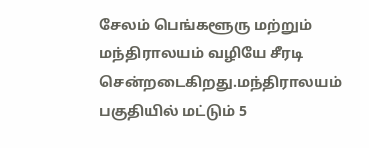சேலம் பெங்களூரு மற்றும் மந்திராலயம் வழியே சீரடி சென்றடைகிறது.மந்திராலயம் பகுதியில் மட்டும் 5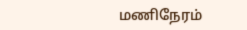மணிநேரம்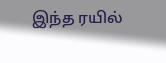இந்த ரயில்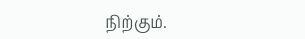நிற்கும்.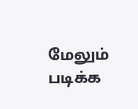மேலும் படிக்க